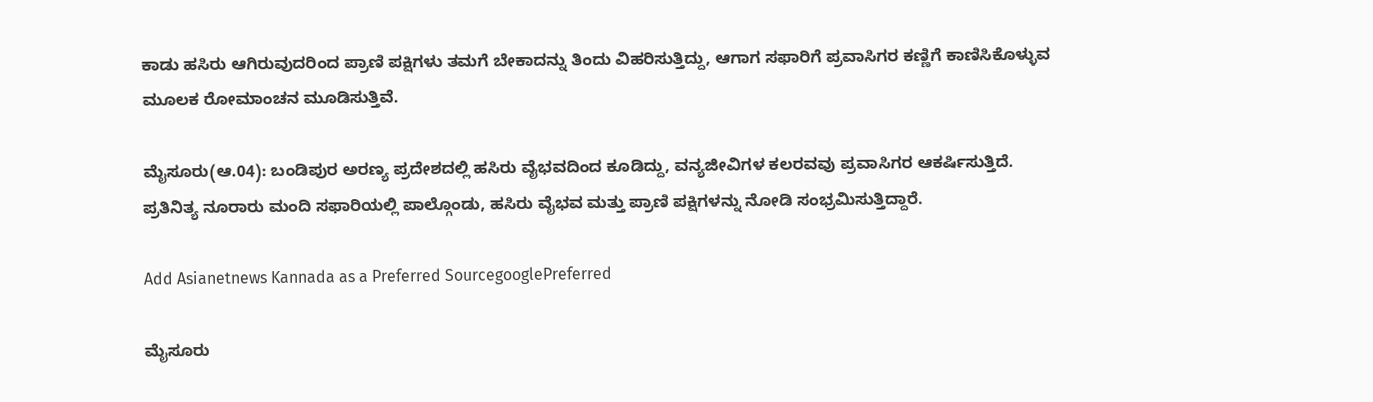ಕಾಡು ಹಸಿರು ಆಗಿರುವುದರಿಂದ ಪ್ರಾಣಿ ಪಕ್ಷಿಗಳು ತಮಗೆ ಬೇಕಾದನ್ನು ತಿಂದು ವಿಹರಿಸುತ್ತಿದ್ದು, ಆಗಾಗ ಸಫಾರಿಗೆ ಪ್ರವಾಸಿಗರ ಕಣ್ಣಿಗೆ ಕಾಣಿಸಿಕೊಳ್ಳುವ ಮೂಲಕ ರೋಮಾಂಚನ ಮೂಡಿಸುತ್ತಿವೆ.

ಮೈಸೂರು(ಆ.04): ಬಂಡಿಪುರ ಅರಣ್ಯ ಪ್ರದೇಶದಲ್ಲಿ ಹಸಿರು ವೈಭವದಿಂದ ಕೂಡಿದ್ದು, ವನ್ಯಜೀವಿಗಳ ಕಲರವವು ಪ್ರವಾಸಿಗರ ಆಕರ್ಷಿಸುತ್ತಿದೆ. ಪ್ರತಿನಿತ್ಯ ನೂರಾರು ಮಂದಿ ಸಫಾರಿಯಲ್ಲಿ ಪಾಲ್ಗೊಂಡು, ಹಸಿರು ವೈಭವ ಮತ್ತು ಪ್ರಾಣಿ ಪಕ್ಷಿಗಳನ್ನು ನೋಡಿ ಸಂಭ್ರಮಿಸುತ್ತಿದ್ದಾರೆ.

Add Asianetnews Kannada as a Preferred SourcegooglePreferred

ಮೈಸೂರು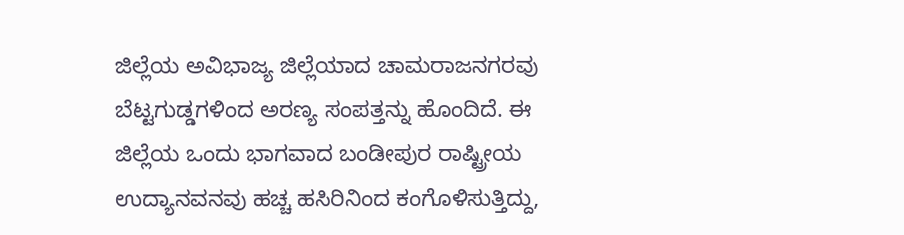ಜಿಲ್ಲೆಯ ಅವಿಭಾಜ್ಯ ಜಿಲ್ಲೆಯಾದ ಚಾಮರಾಜನಗರವು ಬೆಟ್ಟಗುಡ್ಡಗಳಿಂದ ಅರಣ್ಯ ಸಂಪತ್ತನ್ನು ಹೊಂದಿದೆ. ಈ ಜಿಲ್ಲೆಯ ಒಂದು ಭಾಗವಾದ ಬಂಡೀಪುರ ರಾಷ್ಟ್ರೀಯ ಉದ್ಯಾನವನವು ಹಚ್ಚ ಹಸಿರಿನಿಂದ ಕಂಗೊಳಿಸುತ್ತಿದ್ದು,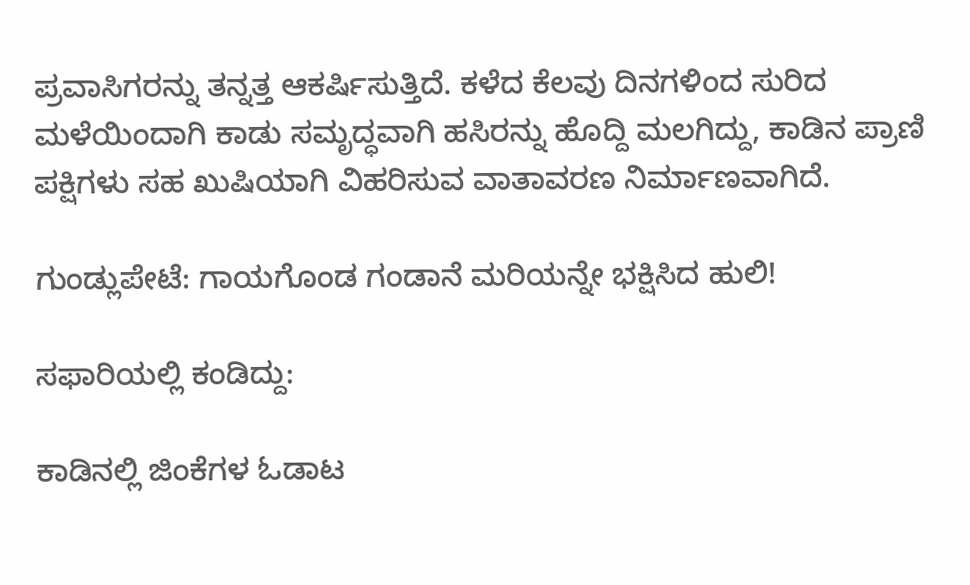ಪ್ರವಾಸಿಗರನ್ನು ತನ್ನತ್ತ ಆಕರ್ಷಿಸುತ್ತಿದೆ. ಕಳೆದ ಕೆಲವು ದಿನಗಳಿಂದ ಸುರಿದ ಮಳೆಯಿಂದಾಗಿ ಕಾಡು ಸಮೃದ್ಧವಾಗಿ ಹಸಿರನ್ನು ಹೊದ್ದಿ ಮಲಗಿದ್ದು, ಕಾಡಿನ ಪ್ರಾಣಿ ಪಕ್ಷಿಗಳು ಸಹ ಖುಷಿಯಾಗಿ ವಿಹರಿಸುವ ವಾತಾವರಣ ನಿರ್ಮಾಣವಾಗಿದೆ.

ಗುಂಡ್ಲುಪೇಟೆ: ಗಾಯಗೊಂಡ ಗಂಡಾನೆ ಮರಿಯನ್ನೇ ಭಕ್ಷಿಸಿದ ಹುಲಿ!

ಸಫಾರಿಯಲ್ಲಿ ಕಂಡಿದ್ದು:

ಕಾಡಿನಲ್ಲಿ ಜಿಂಕೆಗಳ ಓಡಾಟ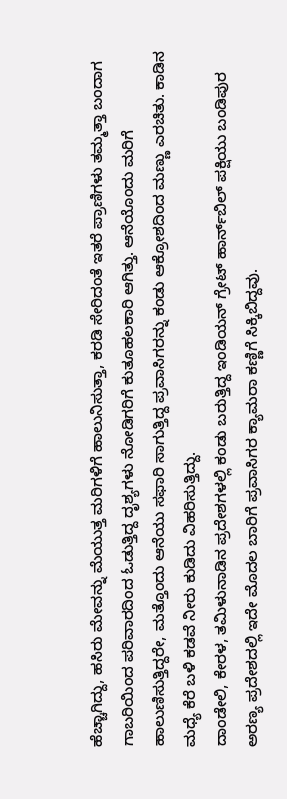ಹೆಚ್ಚಾಗಿದ್ದು, ಹಸಿರು ಮೇವನ್ನು ಮೆಯುತ್ತ ಮರಿಗಳಿಗೆ ಹಾಲುನಿಸುತ್ತಾ, ಕರಡಿ ಸೇರಿದಂತೆ ಇತರೆ ಪ್ರಾಣಿಗಳು ತಮ್ಮತ್ತಾ ಬಂದಾಗ ಗಾಬರಿಯಿಂದ ಪರಿವಾರದಿಂದ ಓಡುತ್ತಿದ್ದ ದೃಶ್ಯಗಳು ನೋಡಿಗರಿಗೆ ಕುತೂಹಲಕಾರಿ ಆಗಿತ್ತು. ಆನೆಯೊಂದು ಮರಿಗೆ ಹಾಲುಣಿಸುತ್ತಿದ್ದರೇ, ಮತ್ತೊಂದು ಆನೆಯು ಸಫಾರಿ ಸಾಗುತ್ತಿದ್ದ ಪ್ರವಾಸಿಗರನ್ನು ಕಂಡು ಆಕ್ರೋಶದಿಂದ ಮಣ್ಣು ಎರಚಿತು. ಕಾಡಿನ ಮಧ್ಯೆ ಕೆರೆ ಬಳಿ ಕಡವೆ ನೀರು ಕುಡಿದು ವಿಹರಿಸುತ್ತಿದ್ದು.
ದಾಂಡೇಲಿ, ಕೇರಳ, ತಮಿಳುನಾಡಿನ ಪ್ರದೇಶಗಳಲ್ಲಿ ಕಂಡು ಬರುತ್ತಿದ್ದ ಇಂಡಿಯನ್‌ ಗ್ರೇಟ್‌ ಹಾರ್ನ್‌ಬಿಲ್‌ ಪಕ್ಷಿಯು ಬಂಡಿಪುರ ಅರಣ್ಯ ಪ್ರದೇಶದಲ್ಲಿ ಇದೇ ಮೊದಲ ಬಾರಿಗೆ ಪ್ರವಾಸಿಗರ ಕ್ಯಾಮರಾ ಕಣ್ಣಿಗೆ ಸಿಕ್ಕಿಬಿದ್ದವು.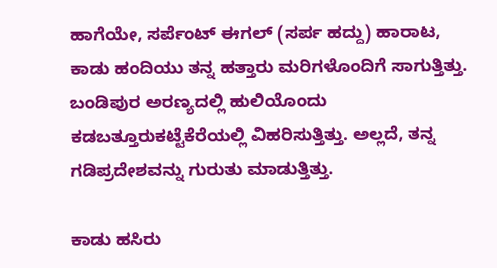ಹಾಗೆಯೇ, ಸರ್ಪೆಂಟ್‌ ಈಗಲ್‌ (ಸರ್ಪ ಹದ್ದು) ಹಾರಾಟ, ಕಾಡು ಹಂದಿಯು ತನ್ನ ಹತ್ತಾರು ಮರಿಗಳೊಂದಿಗೆ ಸಾಗುತ್ತಿತ್ತು. ಬಂಡಿಪುರ ಅರಣ್ಯದಲ್ಲಿ ಹುಲಿಯೊಂದು ಕಡಬತ್ತೂರುಕಟ್ಟೆಕೆರೆಯಲ್ಲಿ ವಿಹರಿಸುತ್ತಿತ್ತು. ಅಲ್ಲದೆ, ತನ್ನ ಗಡಿಪ್ರದೇಶವನ್ನು ಗುರುತು ಮಾಡುತ್ತಿತ್ತು.

ಕಾಡು ಹಸಿರು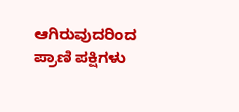ಆಗಿರುವುದರಿಂದ ಪ್ರಾಣಿ ಪಕ್ಷಿಗಳು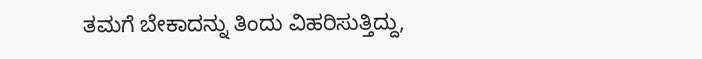ತಮಗೆ ಬೇಕಾದನ್ನು ತಿಂದು ವಿಹರಿಸುತ್ತಿದ್ದು,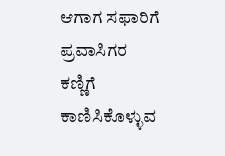ಆಗಾಗ ಸಫಾರಿಗೆ ಪ್ರವಾಸಿಗರ ಕಣ್ಣಿಗೆ ಕಾಣಿಸಿಕೊಳ್ಳುವ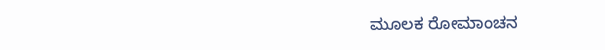ಮೂಲಕ ರೋಮಾಂಚನ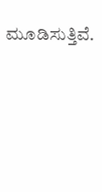ಮೂಡಿಸುತ್ತಿವೆ.